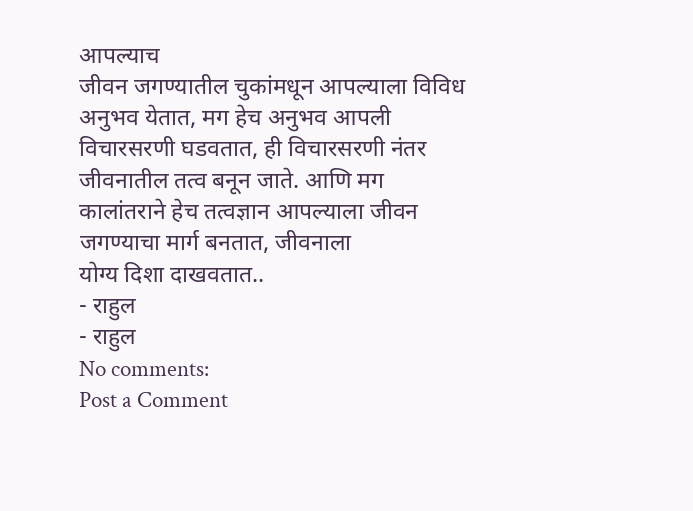आपल्याच
जीवन जगण्यातील चुकांमधून आपल्याला विविध अनुभव येतात, मग हेच अनुभव आपली
विचारसरणी घडवतात, ही विचारसरणी नंतर जीवनातील तत्व बनून जाते. आणि मग
कालांतराने हेच तत्वज्ञान आपल्याला जीवन जगण्याचा मार्ग बनतात, जीवनाला
योग्य दिशा दाखवतात..
- राहुल
- राहुल
No comments:
Post a Comment